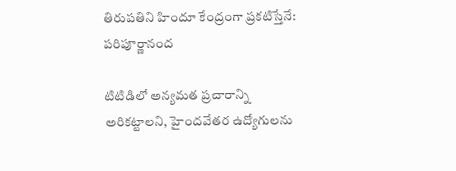తిరుపతిని హిందూ కేంద్రంగా ప్రకటిస్తేనే: పరిపూర్ణానంద

టిటిడిలో అన్యమత ప్రచారాన్ని అరికట్టాలని, హైందవేతర ఉద్యోగులను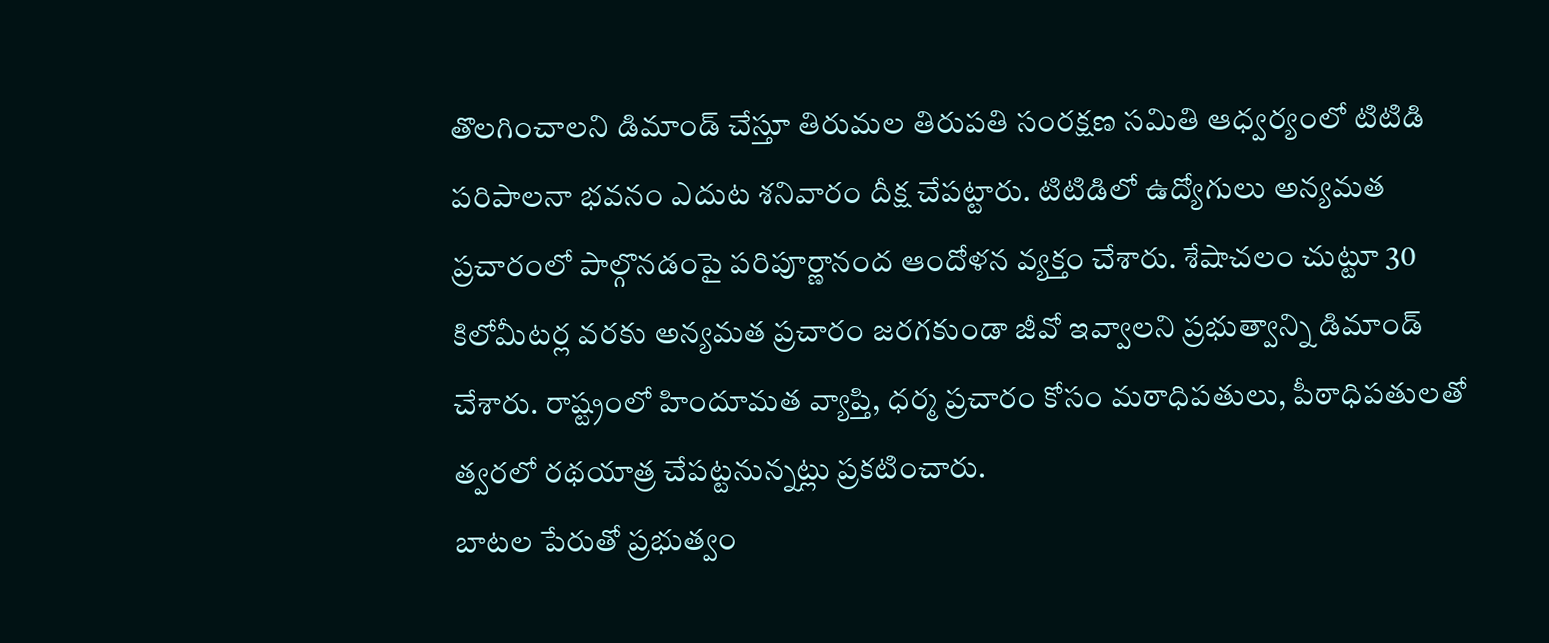తొలగించాలని డిమాండ్ చేస్తూ తిరుమల తిరుపతి సంరక్షణ సమితి ఆధ్వర్యంలో టిటిడి పరిపాలనా భవనం ఎదుట శనివారం దీక్ష చేపట్టారు. టిటిడిలో ఉద్యోగులు అన్యమత ప్రచారంలో పాల్గొనడంపై పరిపూర్ణానంద ఆందోళన వ్యక్తం చేశారు. శేషాచలం చుట్టూ 30 కిలోమీటర్ల వరకు అన్యమత ప్రచారం జరగకుండా జీవో ఇవ్వాలని ప్రభుత్వాన్ని డిమాండ్ చేశారు. రాష్ట్రంలో హిందూమత వ్యాప్తి, ధర్మ ప్రచారం కోసం మఠాధిపతులు, పీఠాధిపతులతో త్వరలో రథయాత్ర చేపట్టనున్నట్లు ప్రకటించారు.
బాటల పేరుతో ప్రభుత్వం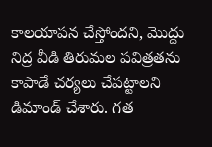కాలయాపన చేస్తోందని, మొద్దు నిద్ర వీడి తిరుమల పవిత్రతను కాపాడే చర్యలు చేపట్టాలని డిమాండ్ చేశారు. గత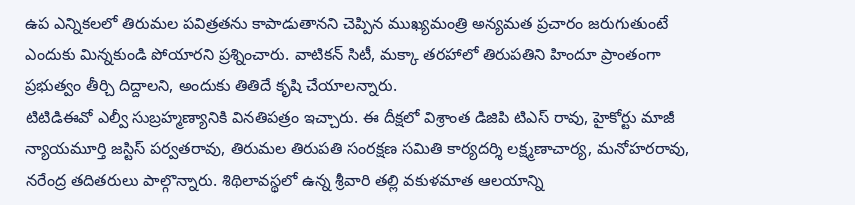ఉప ఎన్నికలలో తిరుమల పవిత్రతను కాపాడుతానని చెప్పిన ముఖ్యమంత్రి అన్యమత ప్రచారం జరుగుతుంటే ఎందుకు మిన్నకుండి పోయారని ప్రశ్నించారు. వాటికన్ సిటీ, మక్కా తరహాలో తిరుపతిని హిందూ ప్రాంతంగా ప్రభుత్వం తీర్చి దిద్దాలని, అందుకు తితిదే కృషి చేయాలన్నారు.
టిటిడిఈవో ఎల్వీ సుబ్రహ్మణ్యానికి వినతిపత్రం ఇచ్చారు. ఈ దీక్షలో విశ్రాంత డిజిపి టిఎస్ రావు, హైకోర్టు మాజీ న్యాయమూర్తి జస్టిస్ పర్వతరావు, తిరుమల తిరుపతి సంరక్షణ సమితి కార్యదర్శి లక్ష్మణాచార్య, మనోహరరావు, నరేంద్ర తదితరులు పాల్గొన్నారు. శిథిలావస్థలో ఉన్న శ్రీవారి తల్లి వకుళమాత ఆలయాన్ని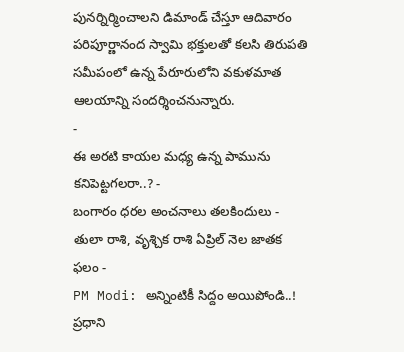పునర్నిర్మించాలని డిమాండ్ చేస్తూ ఆదివారం పరిపూర్ణానంద స్వామి భక్తులతో కలసి తిరుపతి సమీపంలో ఉన్న పేరూరులోని వకుళమాత ఆలయాన్ని సందర్శించనున్నారు.
-
ఈ అరటి కాయల మధ్య ఉన్న పామును కనిపెట్టగలరా..? -
బంగారం ధరల అంచనాలు తలకిందులు -
తులా రాశి, వృశ్చిక రాశి ఏప్రిల్ నెల జాతక ఫలం -
PM Modi: అన్నింటికీ సిద్దం అయిపోండి..! ప్రధాని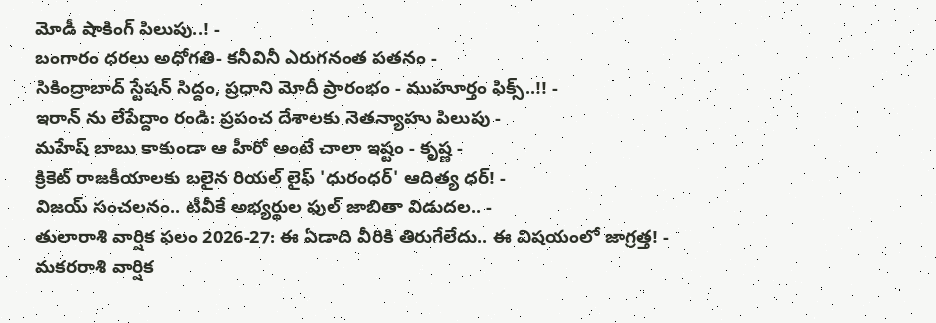మోడీ షాకింగ్ పిలుపు..! -
బంగారం ధరలు అధోగతి- కనీవినీ ఎరుగనంత పతనం -
సికింద్రాబాద్ స్టేషన్ సిద్దం, ప్రధాని మోదీ ప్రారంభం - ముహూర్తం ఫిక్స్..!! -
ఇరాన్ ను లేపేద్దాం రండి: ప్రపంచ దేశాలకు నెతన్యాహు పిలుపు -
మహేష్ బాబు కాకుండా ఆ హీరో అంటే చాలా ఇష్టం - కృష్ణ -
క్రికెట్ రాజకీయాలకు బలైన రియల్ లైఫ్ 'ధురంధర్' ఆదిత్య ధర్! -
విజయ్ సంచలనం.. టీవీకే అభ్యర్థుల ఫుల్ జాబితా విడుదల.. -
తులారాశి వార్షిక ఫలం 2026-27: ఈ ఏడాది వీరికి తిరుగేలేదు.. ఈ విషయంలో జాగ్రత్త! -
మకరరాశి వార్షిక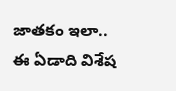జాతకం ఇలా.. ఈ ఏడాది విశేష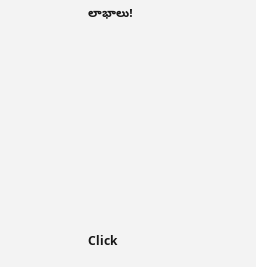లాభాలు!












Click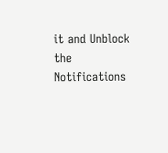it and Unblock the Notifications